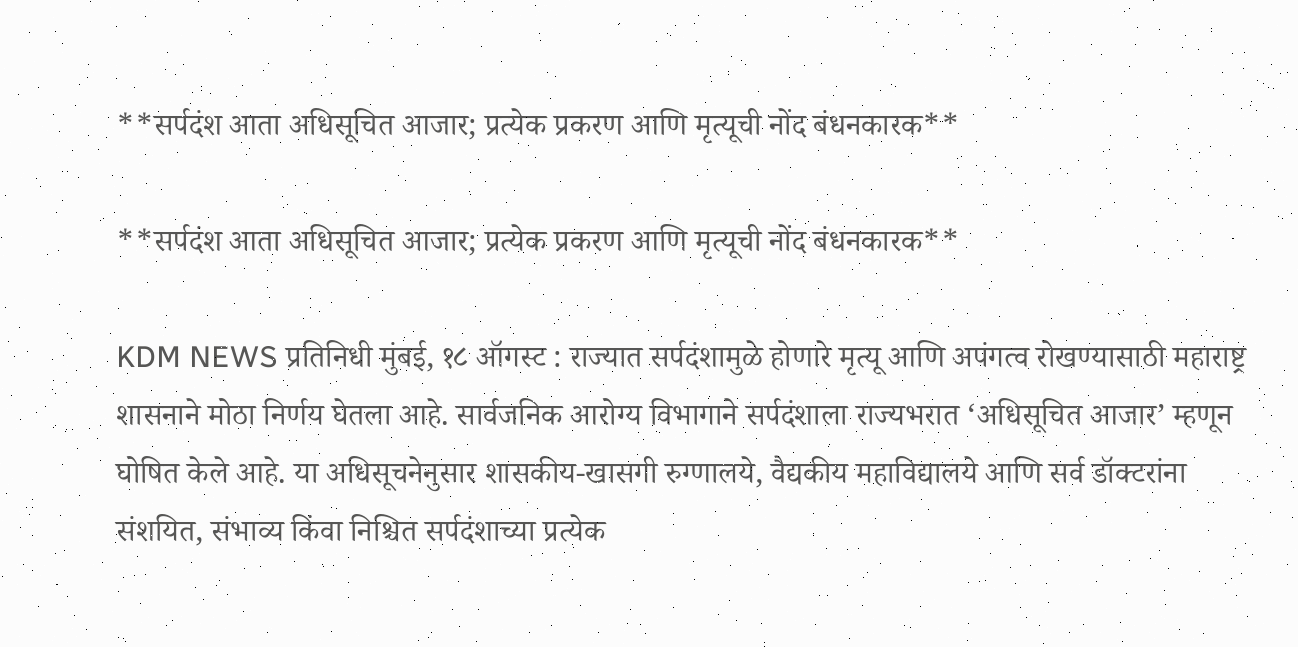**सर्पदंश आता अधिसूचित आजार; प्रत्येक प्रकरण आणि मृत्यूची नोंद बंधनकारक**

**सर्पदंश आता अधिसूचित आजार; प्रत्येक प्रकरण आणि मृत्यूची नोंद बंधनकारक**

KDM NEWS प्रतिनिधी मुंबई, १८ ऑगस्ट : राज्यात सर्पदंशामुळे होणारे मृत्यू आणि अपंगत्व रोखण्यासाठी महाराष्ट्र शासनाने मोठा निर्णय घेतला आहे. सार्वजनिक आरोग्य विभागाने सर्पदंशाला राज्यभरात ‘अधिसूचित आजार’ म्हणून घोषित केले आहे. या अधिसूचनेनुसार शासकीय-खासगी रुग्णालये, वैद्यकीय महाविद्यालये आणि सर्व डॉक्टरांना संशयित, संभाव्य किंवा निश्चित सर्पदंशाच्या प्रत्येक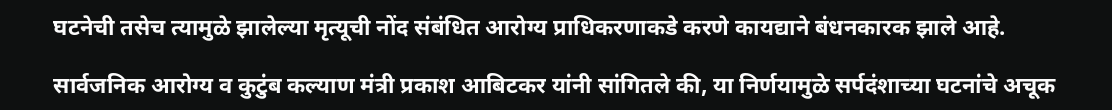घटनेची तसेच त्यामुळे झालेल्या मृत्यूची नोंद संबंधित आरोग्य प्राधिकरणाकडे करणे कायद्याने बंधनकारक झाले आहे.

सार्वजनिक आरोग्य व कुटुंब कल्याण मंत्री प्रकाश आबिटकर यांनी सांगितले की, या निर्णयामुळे सर्पदंशाच्या घटनांचे अचूक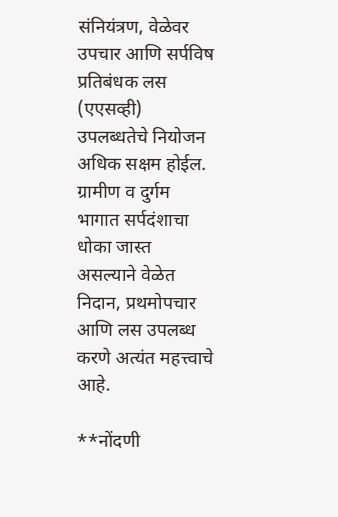संनियंत्रण, वेळेवर उपचार आणि सर्पविष प्रतिबंधक लस (एएसव्ही) उपलब्धतेचे नियोजन अधिक सक्षम होईल. ग्रामीण व दुर्गम भागात सर्पदंशाचा धोका जास्त असल्याने वेळेत निदान, प्रथमोपचार आणि लस उपलब्ध करणे अत्यंत महत्त्वाचे आहे.

**नोंदणी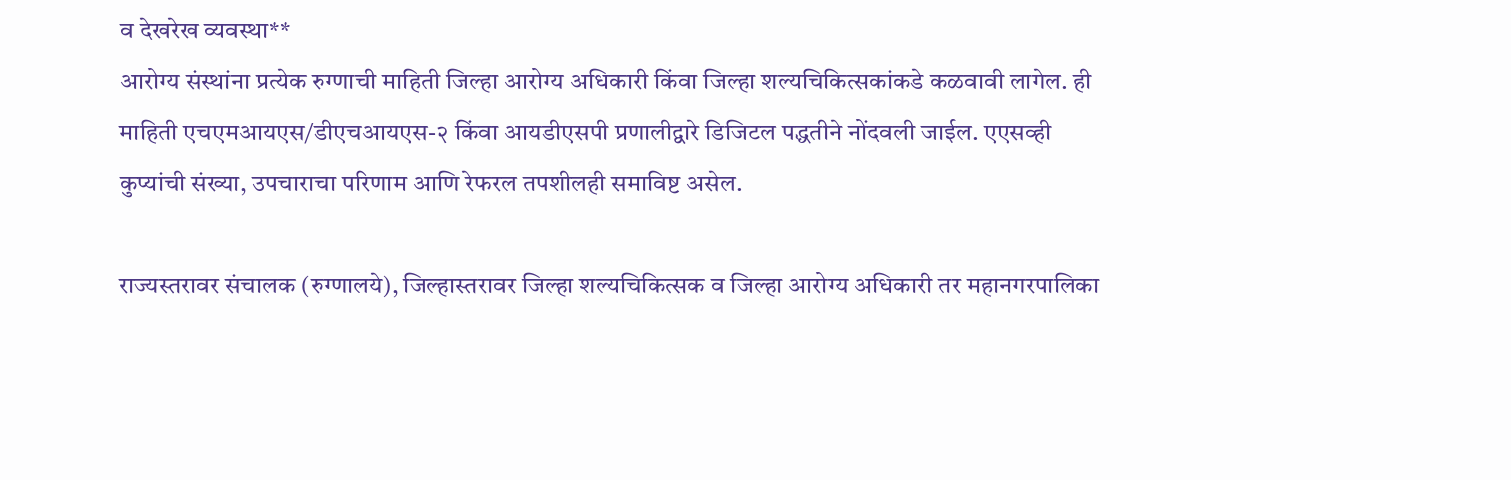व देखरेख व्यवस्था**
आरोग्य संस्थांना प्रत्येक रुग्णाची माहिती जिल्हा आरोग्य अधिकारी किंवा जिल्हा शल्यचिकित्सकांकडे कळवावी लागेल. ही माहिती एचएमआयएस/डीएचआयएस-२ किंवा आयडीएसपी प्रणालीद्वारे डिजिटल पद्धतीने नोंदवली जाईल. एएसव्ही कुप्यांची संख्या, उपचाराचा परिणाम आणि रेफरल तपशीलही समाविष्ट असेल.

राज्यस्तरावर संचालक (रुग्णालये), जिल्हास्तरावर जिल्हा शल्यचिकित्सक व जिल्हा आरोग्य अधिकारी तर महानगरपालिका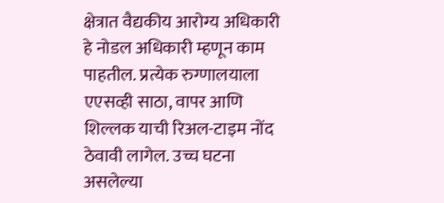क्षेत्रात वैद्यकीय आरोग्य अधिकारी हे नोडल अधिकारी म्हणून काम पाहतील. प्रत्येक रुग्णालयाला एएसव्ही साठा, वापर आणि शिल्लक याची रिअल-टाइम नोंद ठेवावी लागेल. उच्च घटना असलेल्या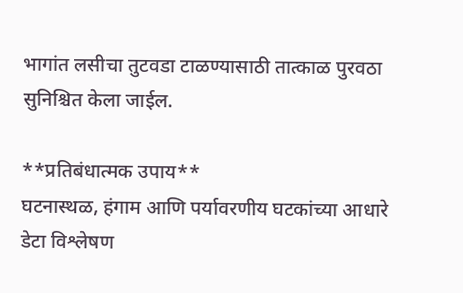भागांत लसीचा तुटवडा टाळण्यासाठी तात्काळ पुरवठा सुनिश्चित केला जाईल.

**प्रतिबंधात्मक उपाय**
घटनास्थळ, हंगाम आणि पर्यावरणीय घटकांच्या आधारे डेटा विश्लेषण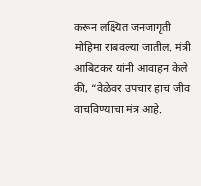करून लक्ष्यित जनजागृती मोहिमा राबवल्या जातील. मंत्री आबिटकर यांनी आवाहन केले की, “वेळेवर उपचार हाच जीव वाचविण्याचा मंत्र आहे.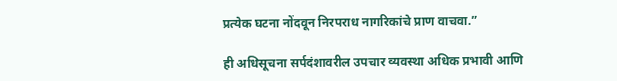प्रत्येक घटना नोंदवून निरपराध नागरिकांचे प्राण वाचवा.”

ही अधिसूचना सर्पदंशावरील उपचार व्यवस्था अधिक प्रभावी आणि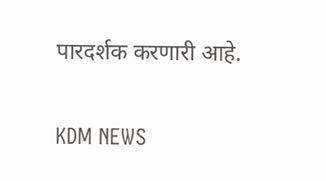पारदर्शक करणारी आहे.

KDM NEWS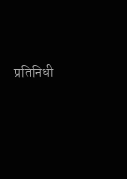प्रतिनिधी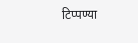टिप्पण्या